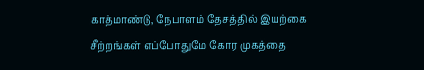காத்மாண்டு, நேபாளம் தேசத்தில் இயற்கை சீற்றங்கள் எப்போதுமே கோர முகத்தை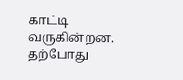காட்டி வருகின்றன. தற்போது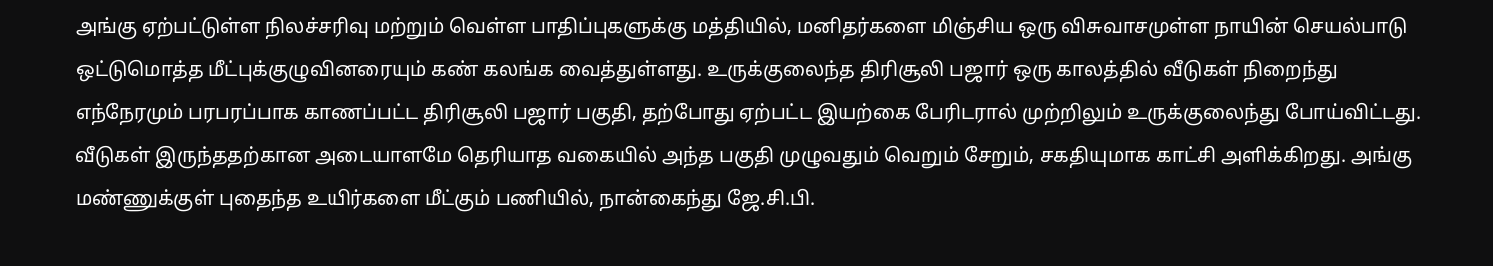அங்கு ஏற்பட்டுள்ள நிலச்சரிவு மற்றும் வெள்ள பாதிப்புகளுக்கு மத்தியில், மனிதர்களை மிஞ்சிய ஒரு விசுவாசமுள்ள நாயின் செயல்பாடு ஒட்டுமொத்த மீட்புக்குழுவினரையும் கண் கலங்க வைத்துள்ளது. உருக்குலைந்த திரிசூலி பஜார் ஒரு காலத்தில் வீடுகள் நிறைந்து எந்நேரமும் பரபரப்பாக காணப்பட்ட திரிசூலி பஜார் பகுதி, தற்போது ஏற்பட்ட இயற்கை பேரிடரால் முற்றிலும் உருக்குலைந்து போய்விட்டது. வீடுகள் இருந்ததற்கான அடையாளமே தெரியாத வகையில் அந்த பகுதி முழுவதும் வெறும் சேறும், சகதியுமாக காட்சி அளிக்கிறது. அங்கு மண்ணுக்குள் புதைந்த உயிர்களை மீட்கும் பணியில், நான்கைந்து ஜே.சி.பி.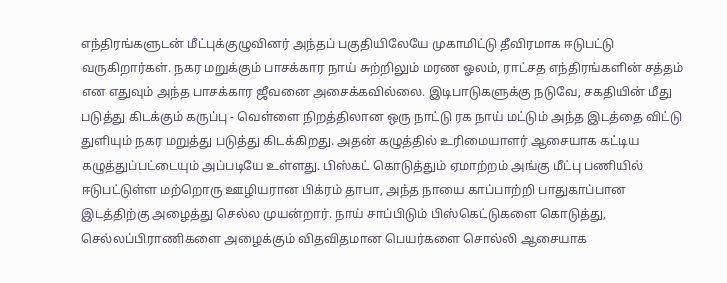எந்திரங்களுடன் மீட்புக்குழுவினர் அந்தப் பகுதியிலேயே முகாமிட்டு தீவிரமாக ஈடுபட்டு வருகிறார்கள். நகர மறுக்கும் பாசக்கார நாய் சுற்றிலும் மரண ஓலம், ராட்சத எந்திரங்களின் சத்தம் என எதுவும் அந்த பாசக்கார ஜீவனை அசைக்கவில்லை. இடிபாடுகளுக்கு நடுவே, சகதியின் மீது படுத்து கிடக்கும் கருப்பு - வெள்ளை நிறத்திலான ஒரு நாட்டு ரக நாய் மட்டும் அந்த இடத்தை விட்டு துளியும் நகர மறுத்து படுத்து கிடக்கிறது. அதன் கழுத்தில் உரிமையாளர் ஆசையாக கட்டிய கழுத்துப்பட்டையும் அப்படியே உள்ளது. பிஸ்கட் கொடுத்தும் ஏமாற்றம் அங்கு மீட்பு பணியில் ஈடுபட்டுள்ள மற்றொரு ஊழியரான பிக்ரம் தாபா, அந்த நாயை காப்பாற்றி பாதுகாப்பான இடத்திற்கு அழைத்து செல்ல முயன்றார். நாய் சாப்பிடும் பிஸ்கெட்டுகளை கொடுத்து, செல்லப்பிராணிகளை அழைக்கும் விதவிதமான பெயர்களை சொல்லி ஆசையாக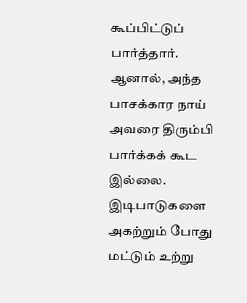கூப்பிட்டுப் பார்த்தார். ஆனால், அந்த பாசக்கார நாய் அவரை திரும்பி பார்க்கக் கூட இல்லை. இடிபாடுகளை அகற்றும் போது மட்டும் உற்று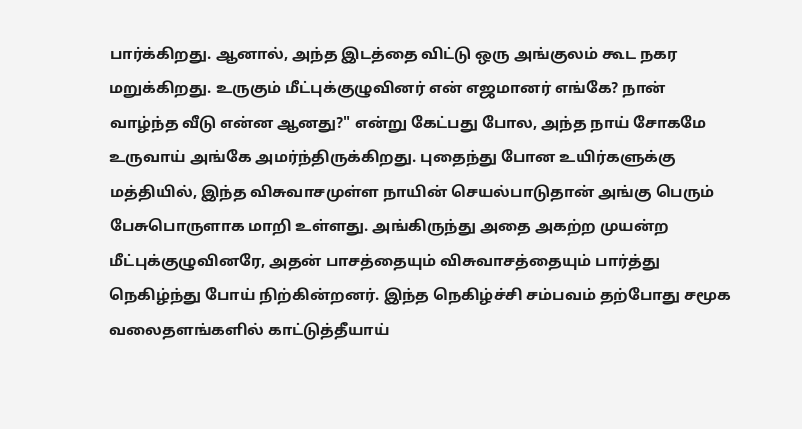பார்க்கிறது. ஆனால், அந்த இடத்தை விட்டு ஒரு அங்குலம் கூட நகர மறுக்கிறது. உருகும் மீட்புக்குழுவினர் என் எஜமானர் எங்கே? நான் வாழ்ந்த வீடு என்ன ஆனது?" என்று கேட்பது போல, அந்த நாய் சோகமே உருவாய் அங்கே அமர்ந்திருக்கிறது. புதைந்து போன உயிர்களுக்கு மத்தியில், இந்த விசுவாசமுள்ள நாயின் செயல்பாடுதான் அங்கு பெரும் பேசுபொருளாக மாறி உள்ளது. அங்கிருந்து அதை அகற்ற முயன்ற மீட்புக்குழுவினரே, அதன் பாசத்தையும் விசுவாசத்தையும் பார்த்து நெகிழ்ந்து போய் நிற்கின்றனர். இந்த நெகிழ்ச்சி சம்பவம் தற்போது சமூக வலைதளங்களில் காட்டுத்தீயாய்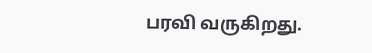பரவி வருகிறது.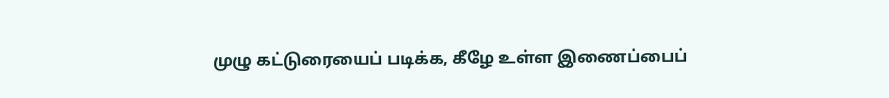முழு கட்டுரையைப் படிக்க, கீழே உள்ள இணைப்பைப்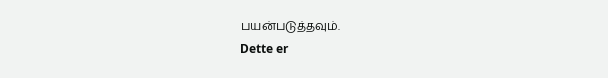பயன்படுத்தவும்.
Dette er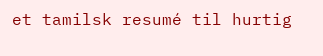et tamilsk resumé til hurtig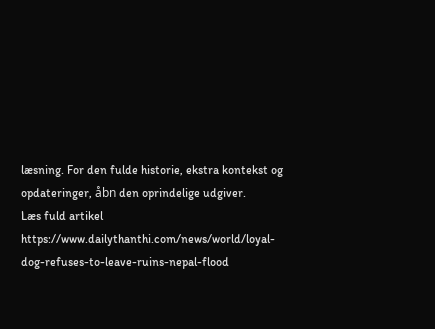læsning. For den fulde historie, ekstra kontekst og opdateringer, åbn den oprindelige udgiver.
Læs fuld artikel
https://www.dailythanthi.com/news/world/loyal-dog-refuses-to-leave-ruins-nepal-flood